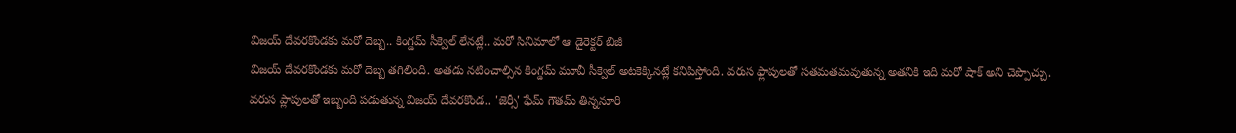విజయ్ దేవరకొండకు మరో దెబ్బ.. కింగ్డమ్ సీక్వెల్ లేనట్లే.. మరో సినిమాలో ఆ డైరెక్టర్ బిజీ
విజయ్ దేవరకొండకు మరో దెబ్బ తగిలింది. అతడు నటించాల్సిన కింగ్డమ్ మూవీ సీక్వెల్ అటకెక్కినట్లే కనిపిస్తోంది. వరుస ఫ్లాపులతో సతమతమవుతున్న అతనికి ఇది మరో షాక్ అని చెప్పొచ్చు.
వరుస ప్లాపులతో ఇబ్బంది పడుతున్న విజయ్ దేవరకొండ.. 'జెర్సీ' ఫేమ్ గౌతమ్ తిన్ననూరి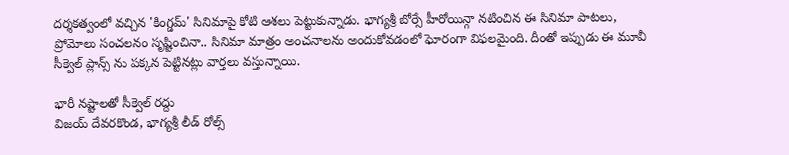దర్శకత్వంలో వచ్చిన 'కింగ్డమ్' సినిమాపై కోటి ఆశలు పెట్టుకున్నాడు. భాగ్యశ్రీ బోర్సే హీరోయిన్గా నటించిన ఈ సినిమా పాటలు, ప్రోమోలు సంచలనం సృష్టించినా.. సినిమా మాత్రం అంచనాలను అందుకోవడంలో ఘోరంగా విఫలమైంది. దీంతో ఇప్పుడు ఈ మూవీ సీక్వెల్ ప్లాన్స్ ను పక్కన పెట్టినట్లు వార్తలు వస్తున్నాయి.

భారీ నష్టాలతో సీక్వెల్ రద్దు
విజయ్ దేవరకొండ, భాగ్యశ్రీ లీడ్ రోల్స్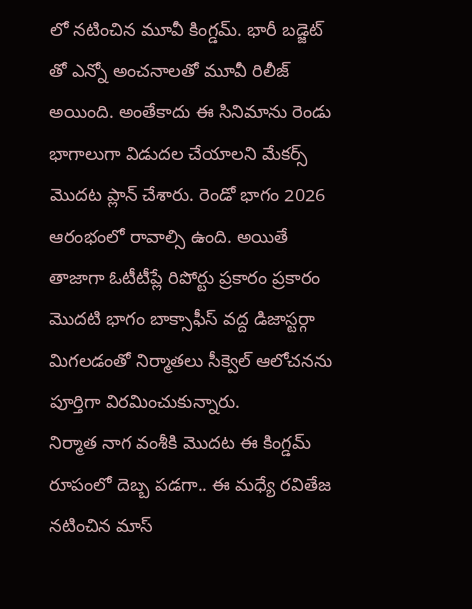లో నటించిన మూవీ కింగ్డమ్. భారీ బడ్జెట్ తో ఎన్నో అంచనాలతో మూవీ రిలీజ్ అయింది. అంతేకాదు ఈ సినిమాను రెండు భాగాలుగా విడుదల చేయాలని మేకర్స్ మొదట ప్లాన్ చేశారు. రెండో భాగం 2026 ఆరంభంలో రావాల్సి ఉంది. అయితే తాజాగా ఓటీటీప్లే రిపోర్టు ప్రకారం ప్రకారం మొదటి భాగం బాక్సాఫీస్ వద్ద డిజాస్టర్గా మిగలడంతో నిర్మాతలు సీక్వెల్ ఆలోచనను పూర్తిగా విరమించుకున్నారు.
నిర్మాత నాగ వంశీకి మొదట ఈ కింగ్డమ్ రూపంలో దెబ్బ పడగా.. ఈ మధ్యే రవితేజ నటించిన మాస్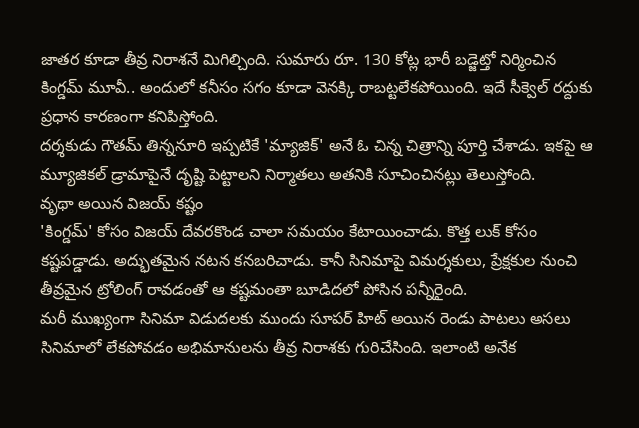జాతర కూడా తీవ్ర నిరాశనే మిగిల్చింది. సుమారు రూ. 130 కోట్ల భారీ బడ్జెట్తో నిర్మించిన కింగ్డమ్ మూవీ.. అందులో కనీసం సగం కూడా వెనక్కి రాబట్టలేకపోయింది. ఇదే సీక్వెల్ రద్దుకు ప్రధాన కారణంగా కనిపిస్తోంది.
దర్శకుడు గౌతమ్ తిన్ననూరి ఇప్పటికే 'మ్యాజిక్' అనే ఓ చిన్న చిత్రాన్ని పూర్తి చేశాడు. ఇకపై ఆ మ్యూజికల్ డ్రామాపైనే దృష్టి పెట్టాలని నిర్మాతలు అతనికి సూచించినట్లు తెలుస్తోంది.
వృథా అయిన విజయ్ కష్టం
'కింగ్డమ్' కోసం విజయ్ దేవరకొండ చాలా సమయం కేటాయించాడు. కొత్త లుక్ కోసం కష్టపడ్డాడు. అద్భుతమైన నటన కనబరిచాడు. కానీ సినిమాపై విమర్శకులు, ప్రేక్షకుల నుంచి తీవ్రమైన ట్రోలింగ్ రావడంతో ఆ కష్టమంతా బూడిదలో పోసిన పన్నీరైంది.
మరీ ముఖ్యంగా సినిమా విడుదలకు ముందు సూపర్ హిట్ అయిన రెండు పాటలు అసలు సినిమాలో లేకపోవడం అభిమానులను తీవ్ర నిరాశకు గురిచేసింది. ఇలాంటి అనేక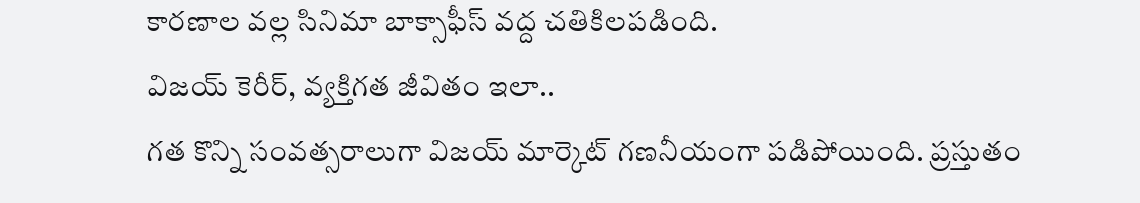కారణాల వల్ల సినిమా బాక్సాఫీస్ వద్ద చతికిలపడింది.
విజయ్ కెరీర్, వ్యక్తిగత జీవితం ఇలా..
గత కొన్ని సంవత్సరాలుగా విజయ్ మార్కెట్ గణనీయంగా పడిపోయింది. ప్రస్తుతం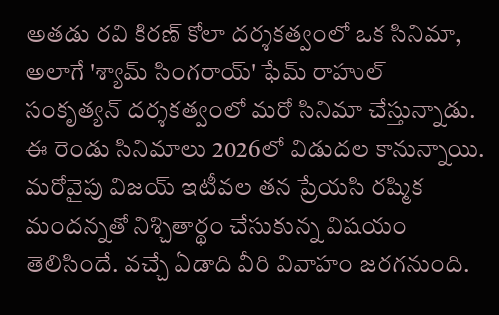అతడు రవి కిరణ్ కోలా దర్శకత్వంలో ఒక సినిమా, అలాగే 'శ్యామ్ సింగరాయ్' ఫేమ్ రాహుల్ సంకృత్యన్ దర్శకత్వంలో మరో సినిమా చేస్తున్నాడు. ఈ రెండు సినిమాలు 2026లో విడుదల కానున్నాయి.
మరోవైపు విజయ్ ఇటీవల తన ప్రేయసి రష్మిక మందన్నతో నిశ్చితార్థం చేసుకున్న విషయం తెలిసిందే. వచ్చే ఏడాది వీరి వివాహం జరగనుంది.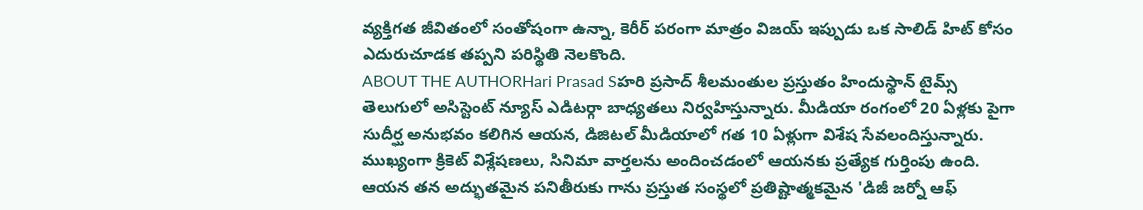వ్యక్తిగత జీవితంలో సంతోషంగా ఉన్నా, కెరీర్ పరంగా మాత్రం విజయ్ ఇప్పుడు ఒక సాలిడ్ హిట్ కోసం ఎదురుచూడక తప్పని పరిస్థితి నెలకొంది.
ABOUT THE AUTHORHari Prasad Sహరి ప్రసాద్ శీలమంతుల ప్రస్తుతం హిందుస్థాన్ టైమ్స్ తెలుగులో అసిస్టెంట్ న్యూస్ ఎడిటర్గా బాధ్యతలు నిర్వహిస్తున్నారు. మీడియా రంగంలో 20 ఏళ్లకు పైగా సుదీర్ఘ అనుభవం కలిగిన ఆయన, డిజిటల్ మీడియాలో గత 10 ఏళ్లుగా విశేష సేవలందిస్తున్నారు. ముఖ్యంగా క్రికెట్ విశ్లేషణలు, సినిమా వార్తలను అందించడంలో ఆయనకు ప్రత్యేక గుర్తింపు ఉంది. ఆయన తన అద్భుతమైన పనితీరుకు గాను ప్రస్తుత సంస్థలో ప్రతిష్టాత్మకమైన 'డిజీ జర్నో ఆఫ్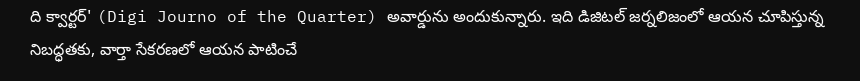ది క్వార్టర్' (Digi Journo of the Quarter) అవార్డును అందుకున్నారు. ఇది డిజిటల్ జర్నలిజంలో ఆయన చూపిస్తున్న నిబద్ధతకు, వార్తా సేకరణలో ఆయన పాటించే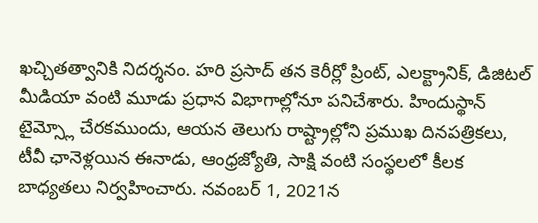ఖచ్చితత్వానికి నిదర్శనం. హరి ప్రసాద్ తన కెరీర్లో ప్రింట్, ఎలక్ట్రానిక్, డిజిటల్ మీడియా వంటి మూడు ప్రధాన విభాగాల్లోనూ పనిచేశారు. హిందుస్థాన్ టైమ్స్లో చేరకముందు, ఆయన తెలుగు రాష్ట్రాల్లోని ప్రముఖ దినపత్రికలు, టీవీ ఛానెళ్లయిన ఈనాడు, ఆంధ్రజ్యోతి, సాక్షి వంటి సంస్థలలో కీలక బాధ్యతలు నిర్వహించారు. నవంబర్ 1, 2021న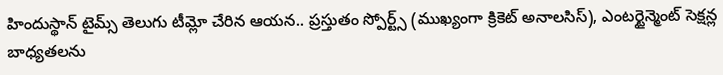హిందుస్థాన్ టైమ్స్ తెలుగు టీమ్లో చేరిన ఆయన.. ప్రస్తుతం స్పోర్ట్స్ (ముఖ్యంగా క్రికెట్ అనాలసిస్), ఎంటర్టైన్మెంట్ సెక్షన్ల బాధ్యతలను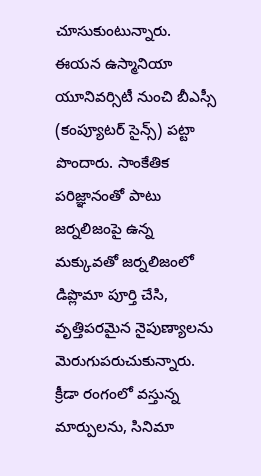చూసుకుంటున్నారు. ఈయన ఉస్మానియా యూనివర్సిటీ నుంచి బీఎస్సీ (కంప్యూటర్ సైన్స్) పట్టా పొందారు. సాంకేతిక పరిజ్ఞానంతో పాటు జర్నలిజంపై ఉన్న మక్కువతో జర్నలిజంలో డిప్లొమా పూర్తి చేసి, వృత్తిపరమైన నైపుణ్యాలను మెరుగుపరుచుకున్నారు. క్రీడా రంగంలో వస్తున్న మార్పులను, సినిమా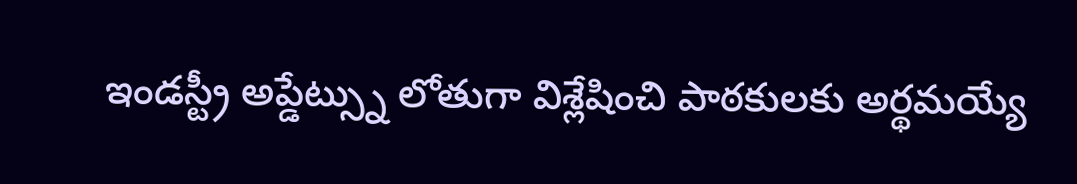ఇండస్ట్రీ అప్డేట్స్ను లోతుగా విశ్లేషించి పాఠకులకు అర్థమయ్యే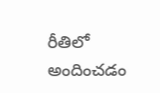రీతిలో అందించడం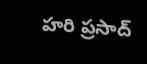హరి ప్రసాద్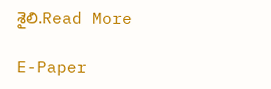శైలి.Read More

E-Paper